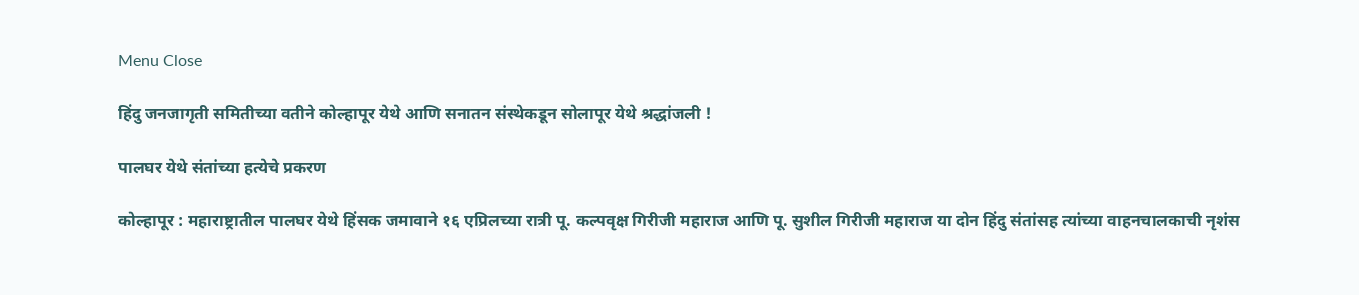Menu Close

हिंदु जनजागृती समितीच्या वतीने कोल्हापूर येथे आणि सनातन संस्थेकडून सोलापूर येथे श्रद्धांजली !

पालघर येथे संतांच्या हत्येचे प्रकरण

कोल्हापूर : महाराष्ट्रातील पालघर येथे हिंसक जमावाने १६ एप्रिलच्या रात्री पू. कल्पवृक्ष गिरीजी महाराज आणि पू. सुशील गिरीजी महाराज या दोन हिंदु संतांसह त्यांच्या वाहनचालकाची नृशंस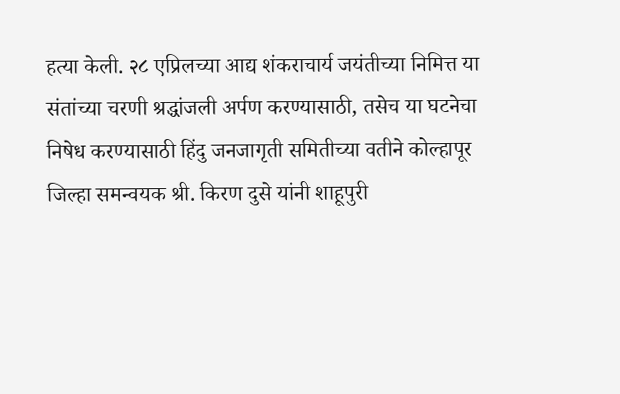हत्या केली. २८ एप्रिलच्या आद्य शंकराचार्य जयंतीच्या निमित्त या संतांच्या चरणी श्रद्धांजली अर्पण करण्यासाठी, तसेच या घटनेचा निषेध करण्यासाठी हिंदु जनजागृती समितीच्या वतीने कोल्हापूर जिल्हा समन्वयक श्री. किरण दुसे यांनी शाहूपुरी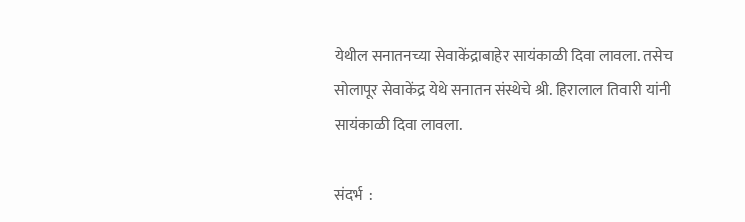येथील सनातनच्या सेवाकेंद्राबाहेर सायंकाळी दिवा लावला. तसेच सोलापूर सेवाकेंद्र येथे सनातन संस्थेचे श्री. हिरालाल तिवारी यांनी सायंकाळी दिवा लावला.

संदर्भ  :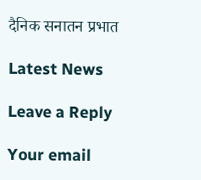दैनिक सनातन प्रभात

Latest News

Leave a Reply

Your email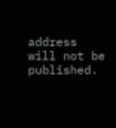address will not be published.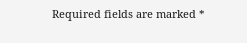Required fields are marked *